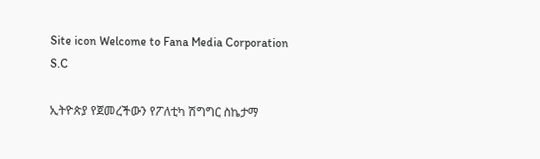Site icon Welcome to Fana Media Corporation S.C

ኢትዮጵያ የጀመረችውን የፖለቲካ ሽግግር ስኬታማ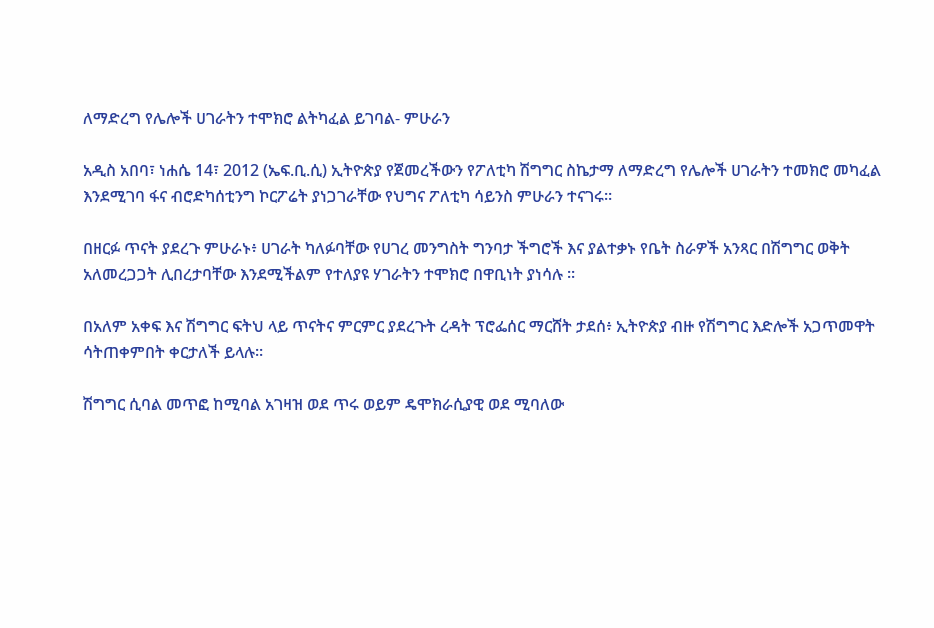ለማድረግ የሌሎች ሀገራትን ተሞክሮ ልትካፈል ይገባል- ምሁራን

አዲስ አበባ፣ ነሐሴ 14፣ 2012 (ኤፍ.ቢ.ሲ) ኢትዮጵያ የጀመረችውን የፖለቲካ ሽግግር ስኬታማ ለማድረግ የሌሎች ሀገራትን ተመክሮ መካፈል እንደሚገባ ፋና ብሮድካሰቲንግ ኮርፖሬት ያነጋገራቸው የህግና ፖለቲካ ሳይንስ ምሁራን ተናገሩ።

በዘርፉ ጥናት ያደረጉ ምሁራኑ፥ ሀገራት ካለፉባቸው የሀገረ መንግስት ግንባታ ችግሮች እና ያልተቃኑ የቤት ስራዎች አንጻር በሽግግር ወቅት አለመረጋጋት ሊበረታባቸው እንደሚችልም የተለያዩ ሃገራትን ተሞክሮ በዋቢነት ያነሳሉ ፡፡

በአለም አቀፍ እና ሽግግር ፍትህ ላይ ጥናትና ምርምር ያደረጉት ረዳት ፕሮፌሰር ማርሸት ታደሰ፥ ኢትዮጵያ ብዙ የሽግግር እድሎች አጋጥመዋት ሳትጠቀምበት ቀርታለች ይላሉ።

ሽግግር ሲባል መጥፎ ከሚባል አገዛዝ ወደ ጥሩ ወይም ዴሞክራሲያዊ ወደ ሚባለው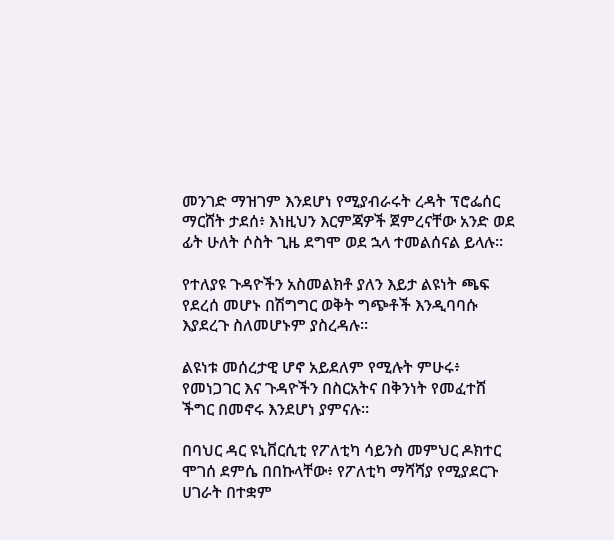መንገድ ማዝገም እንደሆነ የሚያብራሩት ረዳት ፕሮፌሰር ማርሸት ታደሰ፥ እነዚህን እርምጃዎች ጀምረናቸው አንድ ወደ ፊት ሁለት ሶስት ጊዜ ደግሞ ወደ ኋላ ተመልሰናል ይላሉ።

የተለያዩ ጉዳዮችን አስመልክቶ ያለን እይታ ልዩነት ጫፍ የደረሰ መሆኑ በሽግግር ወቅት ግጭቶች እንዲባባሱ እያደረጉ ስለመሆኑም ያስረዳሉ።

ልዩነቱ መሰረታዊ ሆኖ አይደለም የሚሉት ምሁሩ፥ የመነጋገር እና ጉዳዮችን በስርአትና በቅንነት የመፈተሸ ችግር በመኖሩ እንደሆነ ያምናሉ።

በባህር ዳር ዩኒቨርሲቲ የፖለቲካ ሳይንስ መምህር ዶክተር ሞገሰ ደምሴ በበኩላቸው፥ የፖለቲካ ማሻሻያ የሚያደርጉ ሀገራት በተቋም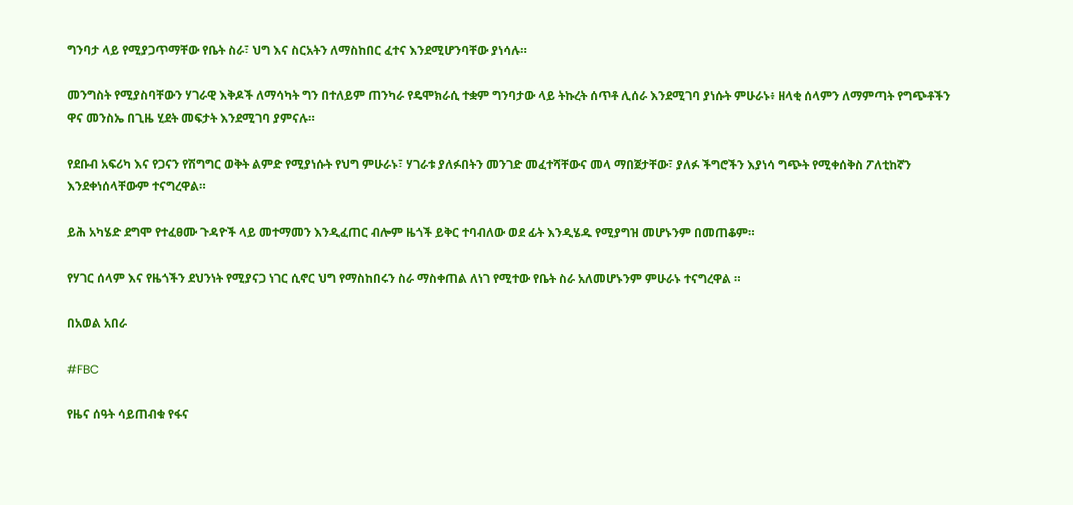ግንባታ ላይ የሚያጋጥማቸው የቤት ስራ፣ ህግ እና ስርአትን ለማስከበር ፈተና እንደሚሆንባቸው ያነሳሉ።

መንግስት የሚያስባቸውን ሃገራዊ እቅዶች ለማሳካት ግን በተለይም ጠንካራ የዴሞክራሲ ተቋም ግንባታው ላይ ትኩረት ሰጥቶ ሊሰራ እንደሚገባ ያነሱት ምሁራኑ፥ ዘላቂ ሰላምን ለማምጣት የግጭቶችን ዋና መንስኤ በጊዜ ሂደት መፍታት እንደሚገባ ያምናሉ።

የደቡብ አፍሪካ እና የጋናን የሽግግር ወቅት ልምድ የሚያነሱት የህግ ምሁራኑ፣ ሃገራቱ ያለፉበትን መንገድ መፈተሻቸውና መላ ማበጀታቸው፣ ያለፉ ችግሮችን እያነሳ ግጭት የሚቀሰቅስ ፖለቲከኛን እንደቀነሰላቸውም ተናግረዋል።

ይሕ አካሄድ ደግሞ የተፈፀሙ ጉዳዮች ላይ መተማመን እንዲፈጠር ብሎም ዜጎች ይቅር ተባብለው ወደ ፊት እንዲሄዱ የሚያግዝ መሆኑንም በመጠቆም።

የሃገር ሰላም እና የዜጎችን ደህንነት የሚያናጋ ነገር ሲኖር ህግ የማስከበሩን ስራ ማስቀጠል ለነገ የሚተው የቤት ስራ አለመሆኑንም ምሁራኑ ተናግረዋል ።

በአወል አበራ

#FBC

የዜና ሰዓት ሳይጠብቁ የፋና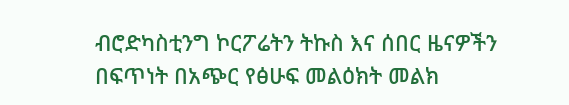ብሮድካስቲንግ ኮርፖሬትን ትኩስ እና ሰበር ዜናዎችን በፍጥነት በአጭር የፅሁፍ መልዕክት መልክ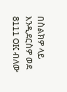በስልክዎ ላይ እንዲደርስዎ ወደ 8111 OK ብለው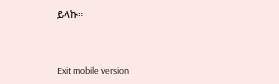ይላኩ።



Exit mobile version